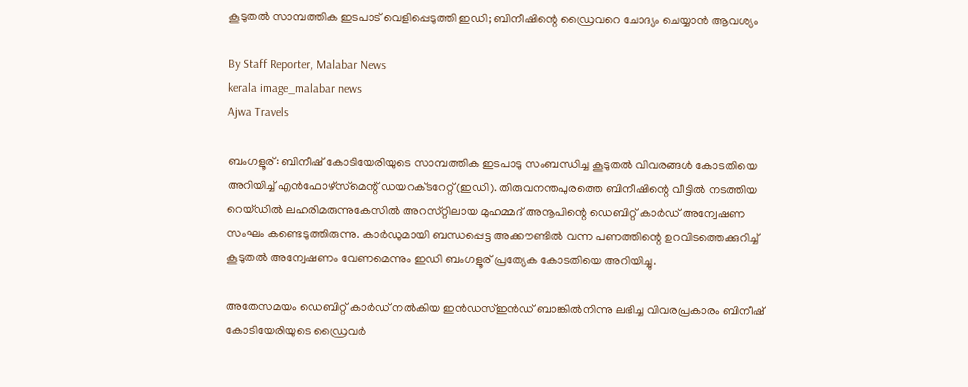കൂടുതല്‍ സാമ്പത്തിക ഇടപാട് വെളിപ്പെടുത്തി ഇഡി; ബിനീഷിന്റെ ഡ്രൈവറെ ചോദ്യം ചെയ്യാന്‍ ആവശ്യം

By Staff Reporter, Malabar News
kerala image_malabar news
Ajwa Travels

ബംഗളൂര്: ബിനീഷ് കോടിയേരിയുടെ സാമ്പത്തിക ഇടപാടു സംബന്ധിച്ച കൂടുതല്‍ വിവരങ്ങള്‍ കോടതിയെ അറിയിച്ച് എൻഫോഴ്‌സ്‌മെന്റ് ഡയറക്‌ടറേറ്റ്(ഇഡി). തിരുവനന്തപുരത്തെ ബിനീഷിന്റെ വീട്ടില്‍ നടത്തിയ റെയ്ഡില്‍ ലഹരിമരുന്നുകേസില്‍ അറസ്‌റ്റിലായ മുഹമ്മദ് അനൂപിന്റെ ഡെബിറ്റ് കാര്‍ഡ് അന്വേഷണ സംഘം കണ്ടെടുത്തിരുന്നു. കാര്‍ഡുമായി ബന്ധപ്പെട്ട അക്കൗണ്ടില്‍ വന്ന പണത്തിന്റെ ഉറവിടത്തെക്കുറിച്ച് കൂടുതല്‍ അന്വേഷണം വേണമെന്നും ഇഡി ബംഗളൂര് പ്രത്യേക കോടതിയെ അറിയിച്ചു.

അതേസമയം ഡെബിറ്റ് കാര്‍ഡ് നല്‍കിയ ഇന്‍ഡസ്ഇന്‍ഡ് ബാങ്കില്‍നിന്നു ലഭിച്ച വിവരപ്രകാരം ബിനീഷ് കോടിയേരിയുടെ ഡ്രൈവര്‍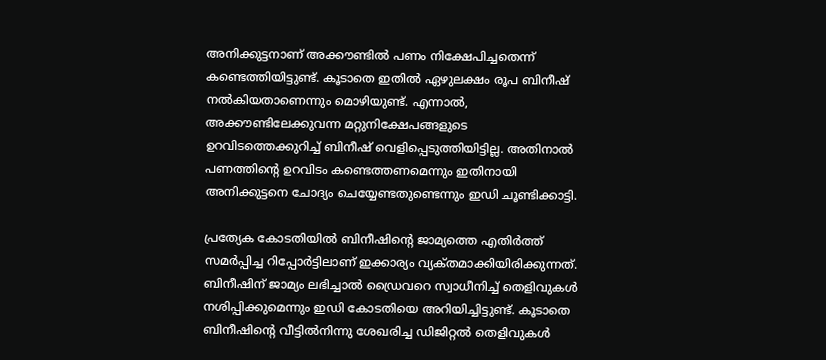അനിക്കുട്ടനാണ് അക്കൗണ്ടില്‍ പണം നിക്ഷേപിച്ചതെന്ന് കണ്ടെത്തിയിട്ടുണ്ട്. കൂടാതെ ഇതില്‍ ഏഴുലക്ഷം രൂപ ബിനീഷ് നല്‍കിയതാണെന്നും മൊഴിയുണ്ട്. എന്നാല്‍, അക്കൗണ്ടിലേക്കുവന്ന മറ്റുനിക്ഷേപങ്ങളുടെ ഉറവിടത്തെക്കുറിച്ച് ബിനീഷ് വെളിപ്പെടുത്തിയിട്ടില്ല. അതിനാല്‍ പണത്തിന്റെ ഉറവിടം കണ്ടെത്തണമെന്നും ഇതിനായി അനിക്കുട്ടനെ ചോദ്യം ചെയ്യേണ്ടതുണ്ടെന്നും ഇഡി ചൂണ്ടിക്കാട്ടി.

പ്രത്യേക കോടതിയില്‍ ബിനീഷിന്റെ ജാമ്യത്തെ എതിര്‍ത്ത് സമര്‍പ്പിച്ച റിപ്പോര്‍ട്ടിലാണ് ഇക്കാര്യം വ്യക്‌തമാക്കിയിരിക്കുന്നത്. ബിനീഷിന് ജാമ്യം ലഭിച്ചാല്‍ ഡ്രൈവറെ സ്വാധീനിച്ച് തെളിവുകള്‍ നശിപ്പിക്കുമെന്നും ഇഡി കോടതിയെ അറിയിച്ചിട്ടുണ്ട്. കൂടാതെ ബിനീഷിന്റെ വീട്ടില്‍നിന്നു ശേഖരിച്ച ഡിജിറ്റല്‍ തെളിവുകള്‍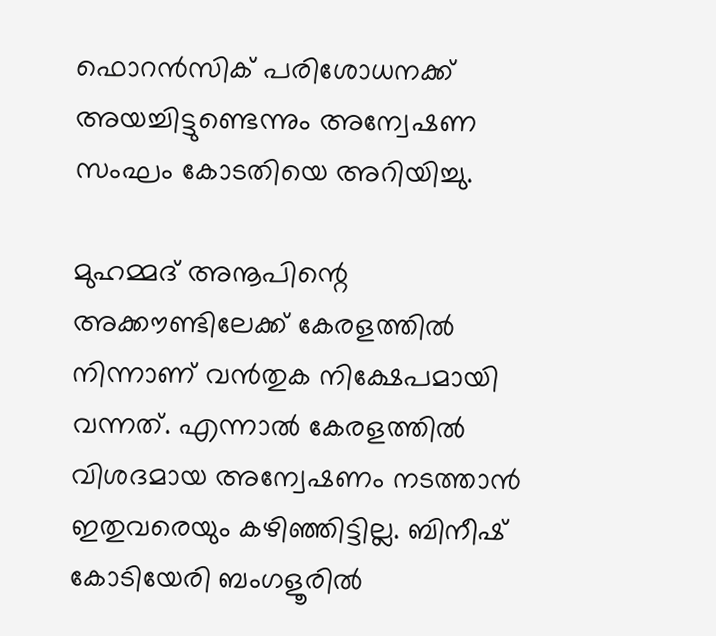ഫൊറന്‍സിക് പരിശോധനക്ക് അയച്ചിട്ടുണ്ടെന്നും അന്വേഷണ സംഘം കോടതിയെ അറിയിച്ചു.

മുഹമ്മദ് അനൂപിന്റെ അക്കൗണ്ടിലേക്ക് കേരളത്തില്‍ നിന്നാണ് വന്‍തുക നിക്ഷേപമായി വന്നത്. എന്നാല്‍ കേരളത്തില്‍ വിശദമായ അന്വേഷണം നടത്താന്‍ ഇതുവരെയും കഴിഞ്ഞിട്ടില്ല. ബിനീഷ് കോടിയേരി ബംഗളൂരില്‍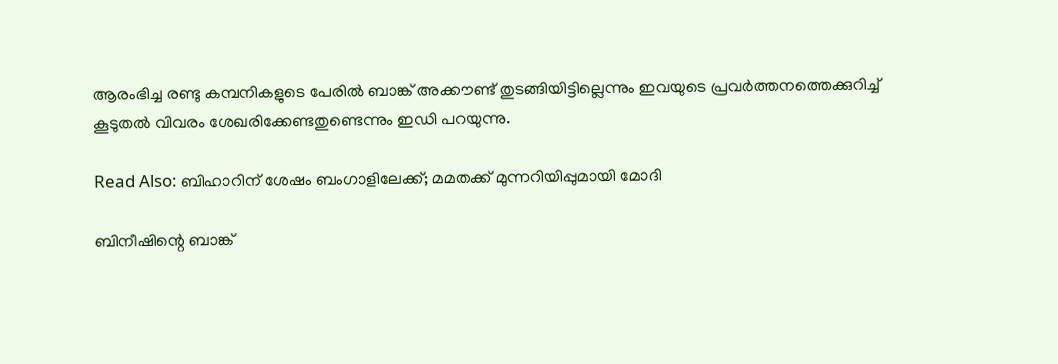ആരംഭിച്ച രണ്ടു കമ്പനികളുടെ പേരില്‍ ബാങ്ക് അക്കൗണ്ട് തുടങ്ങിയിട്ടില്ലെന്നും ഇവയുടെ പ്രവര്‍ത്തനത്തെക്കുറിച്ച് കൂടുതല്‍ വിവരം ശേഖരിക്കേണ്ടതുണ്ടെന്നും ഇഡി പറയുന്നു.

Read Also: ബിഹാറിന് ശേഷം ബംഗാളിലേക്ക്; മമതക്ക് മുന്നറിയിപ്പുമായി മോദി

ബിനീഷിന്റെ ബാങ്ക്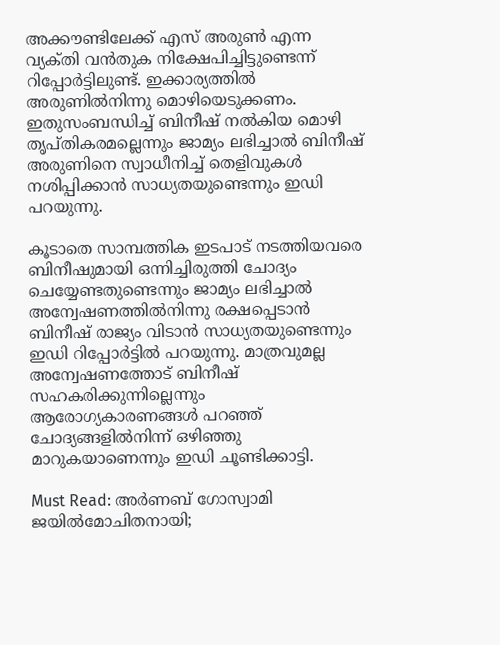അക്കൗണ്ടിലേക്ക് എസ് അരുണ്‍ എന്ന വ്യക്‌തി വന്‍തുക നിക്ഷേപിച്ചിട്ടുണ്ടെന്ന് റിപ്പോര്‍ട്ടിലുണ്ട്. ഇക്കാര്യത്തില്‍ അരുണില്‍നിന്നു മൊഴിയെടുക്കണം. ഇതുസംബന്ധിച്ച് ബിനീഷ് നല്‍കിയ മൊഴി തൃപ്‌തികരമല്ലെന്നും ജാമ്യം ലഭിച്ചാല്‍ ബിനീഷ് അരുണിനെ സ്വാധീനിച്ച് തെളിവുകള്‍ നശിപ്പിക്കാന്‍ സാധ്യതയുണ്ടെന്നും ഇഡി പറയുന്നു.

കൂടാതെ സാമ്പത്തിക ഇടപാട് നടത്തിയവരെ ബിനീഷുമായി ഒന്നിച്ചിരുത്തി ചോദ്യം ചെയ്യേണ്ടതുണ്ടെന്നും ജാമ്യം ലഭിച്ചാല്‍ അന്വേഷണത്തില്‍നിന്നു രക്ഷപ്പെടാന്‍ ബിനീഷ് രാജ്യം വിടാന്‍ സാധ്യതയുണ്ടെന്നും ഇഡി റിപ്പോര്‍ട്ടില്‍ പറയുന്നു. മാത്രവുമല്ല അന്വേഷണത്തോട് ബിനീഷ് സഹകരിക്കുന്നില്ലെന്നും ആരോഗ്യകാരണങ്ങള്‍ പറഞ്ഞ് ചോദ്യങ്ങളില്‍നിന്ന് ഒഴിഞ്ഞു മാറുകയാണെന്നും ഇഡി ചൂണ്ടിക്കാട്ടി.

Must Read: അർണബ് ഗോസ്വാമി ജയിൽമോചിതനായി;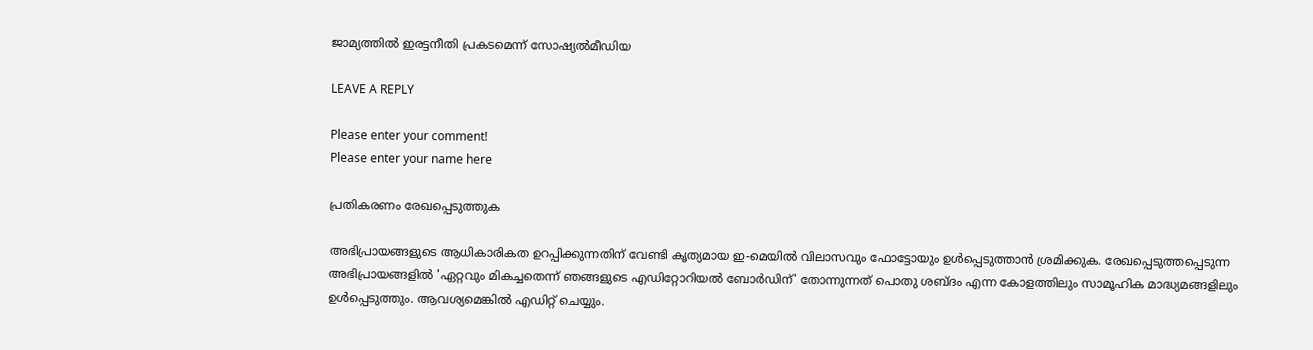ജാമ്യത്തിൽ ഇരട്ടനീതി പ്രകടമെന്ന് സോഷ്യൽമീഡിയ

LEAVE A REPLY

Please enter your comment!
Please enter your name here

പ്രതികരണം രേഖപ്പെടുത്തുക

അഭിപ്രായങ്ങളുടെ ആധികാരികത ഉറപ്പിക്കുന്നതിന് വേണ്ടി കൃത്യമായ ഇ-മെയിൽ വിലാസവും ഫോട്ടോയും ഉൾപ്പെടുത്താൻ ശ്രമിക്കുക. രേഖപ്പെടുത്തപ്പെടുന്ന അഭിപ്രായങ്ങളിൽ 'ഏറ്റവും മികച്ചതെന്ന് ഞങ്ങളുടെ എഡിറ്റോറിയൽ ബോർഡിന്' തോന്നുന്നത് പൊതു ശബ്‌ദം എന്ന കോളത്തിലും സാമൂഹിക മാദ്ധ്യമങ്ങളിലും ഉൾപ്പെടുത്തും. ആവശ്യമെങ്കിൽ എഡിറ്റ് ചെയ്യും.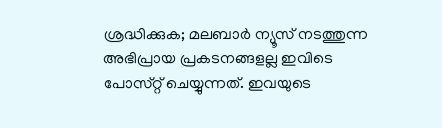ശ്രദ്ധിക്കുക; മലബാർ ന്യൂസ് നടത്തുന്ന അഭിപ്രായ പ്രകടനങ്ങളല്ല ഇവിടെ പോസ്‌റ്റ് ചെയ്യുന്നത്. ഇവയുടെ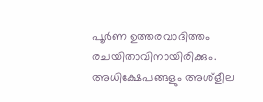പൂർണ ഉത്തരവാദിത്തം രചയിതാവിനായിരിക്കും. അധിക്ഷേപങ്ങളും അശ്‌ളീല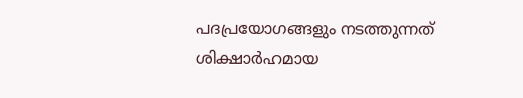പദപ്രയോഗങ്ങളും നടത്തുന്നത് ശിക്ഷാർഹമായ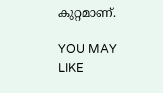കുറ്റമാണ്.

YOU MAY LIKE